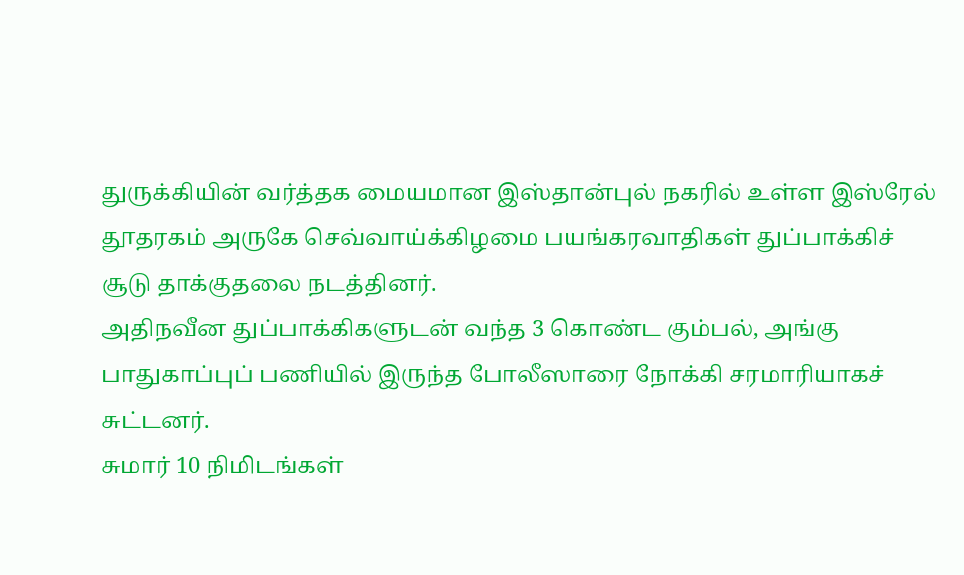துருக்கியின் வர்த்தக மையமான இஸ்தான்புல் நகரில் உள்ள இஸ்ரேல் தூதரகம் அருகே செவ்வாய்க்கிழமை பயங்கரவாதிகள் துப்பாக்கிச் சூடு தாக்குதலை நடத்தினர்.
அதிநவீன துப்பாக்கிகளுடன் வந்த 3 கொண்ட கும்பல், அங்கு பாதுகாப்புப் பணியில் இருந்த போலீஸாரை நோக்கி சரமாரியாகச் சுட்டனர்.
சுமார் 10 நிமிடங்கள்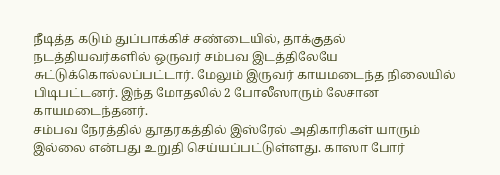நீடித்த கடும் துப்பாக்கிச் சண்டையில், தாக்குதல் நடத்தியவர்களில் ஒருவர் சம்பவ இடத்திலேயே சுட்டுக்கொல்லப்பட்டார். மேலும் இருவர் காயமடைந்த நிலையில் பிடிபட்டனர். இந்த மோதலில் 2 போலீஸாரும் லேசான காயமடைந்தனர்.
சம்பவ நேரத்தில் தூதரகத்தில் இஸ்ரேல் அதிகாரிகள் யாரும் இல்லை என்பது உறுதி செய்யப்பட்டுள்ளது. காஸா போர்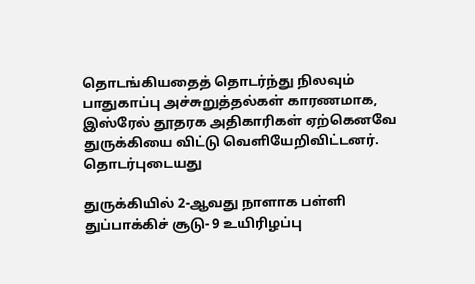தொடங்கியதைத் தொடர்ந்து நிலவும் பாதுகாப்பு அச்சுறுத்தல்கள் காரணமாக, இஸ்ரேல் தூதரக அதிகாரிகள் ஏற்கெனவே துருக்கியை விட்டு வெளியேறிவிட்டனர்.
தொடர்புடையது

துருக்கியில் 2-ஆவது நாளாக பள்ளி துப்பாக்கிச் சூடு- 9 உயிரிழப்பு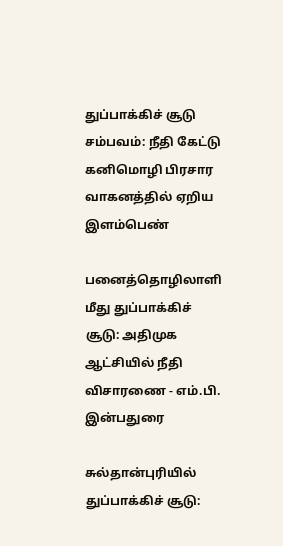துப்பாக்கிச் சூடு சம்பவம்: நீதி கேட்டு கனிமொழி பிரசார வாகனத்தில் ஏறிய இளம்பெண்

பனைத்தொழிலாளி மீது துப்பாக்கிச் சூடு: அதிமுக ஆட்சியில் நீதி விசாரணை - எம்.பி. இன்பதுரை

சுல்தான்புரியில் துப்பாக்கிச் சூடு: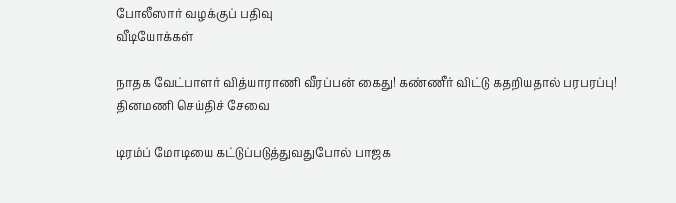போலீஸார் வழக்குப் பதிவு
வீடியோக்கள்

நாதக வேட்பாளர் வித்யாராணி வீரப்பன் கைது! கண்ணீர் விட்டு கதறியதால் பரபரப்பு!
தினமணி செய்திச் சேவை

டிரம்ப் மோடியை கட்டுப்படுத்துவதுபோல் பாஜக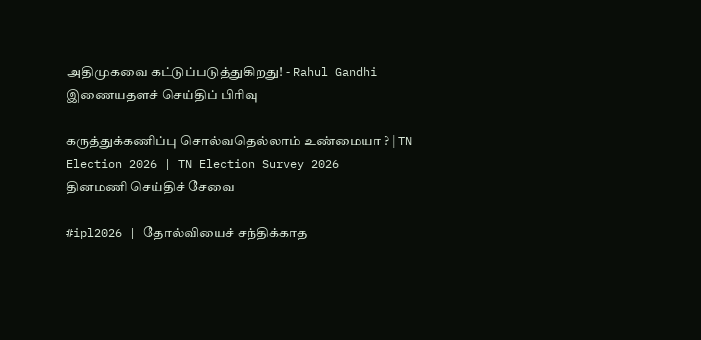அதிமுகவை கட்டுப்படுத்துகிறது! - Rahul Gandhi
இணையதளச் செய்திப் பிரிவு

கருத்துக்கணிப்பு சொல்வதெல்லாம் உண்மையா ? | TN Election 2026 | TN Election Survey 2026
தினமணி செய்திச் சேவை

#ipl2026 | தோல்வியைச் சந்திக்காத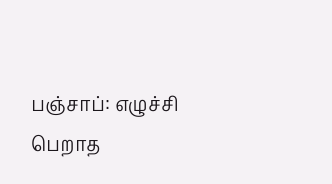பஞ்சாப்: எழுச்சி பெறாத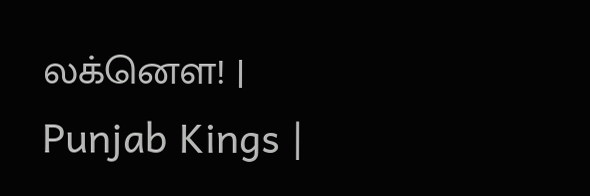லக்னௌ! | Punjab Kings |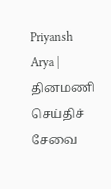Priyansh Arya |
தினமணி செய்திச் சேவை